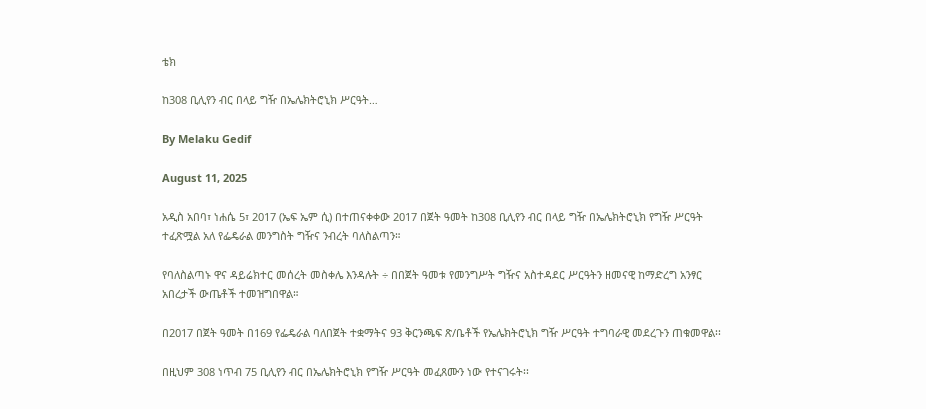ቴክ

ከ308 ቢሊየን ብር በላይ ግዥ በኤሌክትሮኒክ ሥርዓት…

By Melaku Gedif

August 11, 2025

አዲስ አበባ፣ ነሐሴ 5፣ 2017 (ኤፍ ኤም ሲ) በተጠናቀቀው 2017 በጀት ዓመት ከ308 ቢሊየን ብር በላይ ግዥ በኤሌክትሮኒክ የግዥ ሥርዓት ተፈጽሟል አለ የፌዴራል መንግስት ግዥና ንብረት ባለስልጣን።

የባለስልጣኑ ዋና ዳይሬክተር መሰረት መስቀሌ እንዳሉት ÷ በበጀት ዓመቱ የመንግሥት ግዥና አስተዳደር ሥርዓትን ዘመናዊ ከማድረግ አንፃር አበረታች ውጤቶች ተመዝግበዋል።

በ2017 በጀት ዓመት በ169 የፌዴራል ባለበጀት ተቋማትና 93 ቅርንጫፍ ጽ/ቤቶች የኤሌክትሮኒክ ግዥ ሥርዓት ተግባራዊ መደረጉን ጠቁመዋል፡፡

በዚህም 308 ነጥብ 75 ቢሊየን ብር በኤሌክትሮኒክ የግዥ ሥርዓት መፈጸሙን ነው የተናገሩት፡፡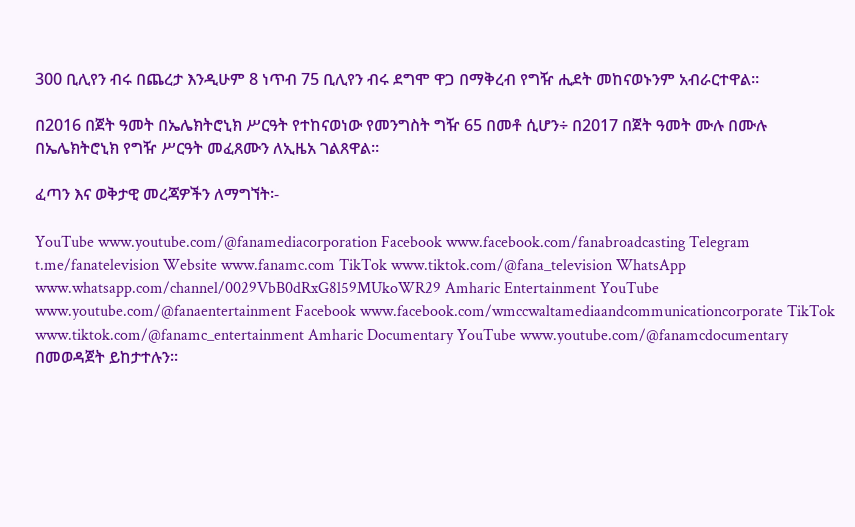300 ቢሊየን ብሩ በጨረታ እንዲሁም 8 ነጥብ 75 ቢሊየን ብሩ ደግሞ ዋጋ በማቅረብ የግዥ ሒደት መከናወኑንም አብራርተዋል።

በ2016 በጀት ዓመት በኤሌክትሮኒክ ሥርዓት የተከናወነው የመንግስት ግዥ 65 በመቶ ሲሆን÷ በ2017 በጀት ዓመት ሙሉ በሙሉ በኤሌክትሮኒክ የግዥ ሥርዓት መፈጸሙን ለኢዜአ ገልጸዋል።

ፈጣን እና ወቅታዊ መረጃዎችን ለማግኘት፡-

YouTube www.youtube.com/@fanamediacorporation Facebook www.facebook.com/fanabroadcasting Telegram t.me/fanatelevision Website www.fanamc.com TikTok www.tiktok.com/@fana_television WhatsApp www.whatsapp.com/channel/0029VbB0dRxG8l59MUkoWR29 Amharic Entertainment YouTube www.youtube.com/@fanaentertainment Facebook www.facebook.com/wmccwaltamediaandcommunicationcorporate TikTok www.tiktok.com/@fanamc_entertainment Amharic Documentary YouTube www.youtube.com/@fanamcdocumentary በመወዳጀት ይከታተሉን፡፡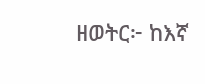ዘወትር፦ ከእኛ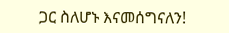ጋር ስለሆኑ እናመሰግናለን!